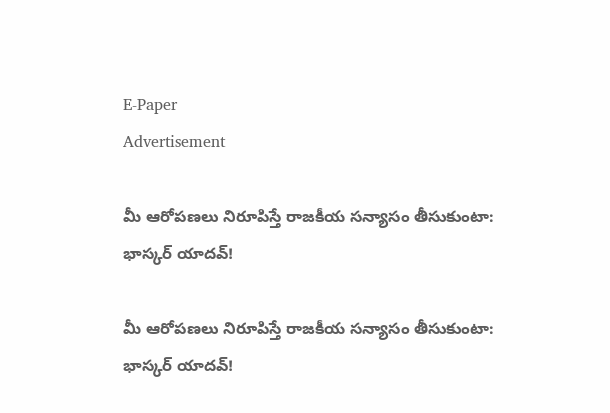E-Paper
Advertisement

మీ ఆరోపణలు నిరూపిస్తే రాజకీయ సన్యాసం తీసుకుంటా: భాస్కర్ యాదవ్!

మీ ఆరోపణలు నిరూపిస్తే రాజకీయ సన్యాసం తీసుకుంటా: భాస్కర్ యాదవ్!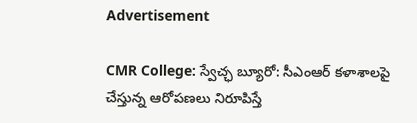Advertisement

CMR College: స్వేచ్ఛ బ్యూరో: సీఎంఆర్ కళాశాలపై చేస్తున్న ఆరోపణలు నిరూపిస్తే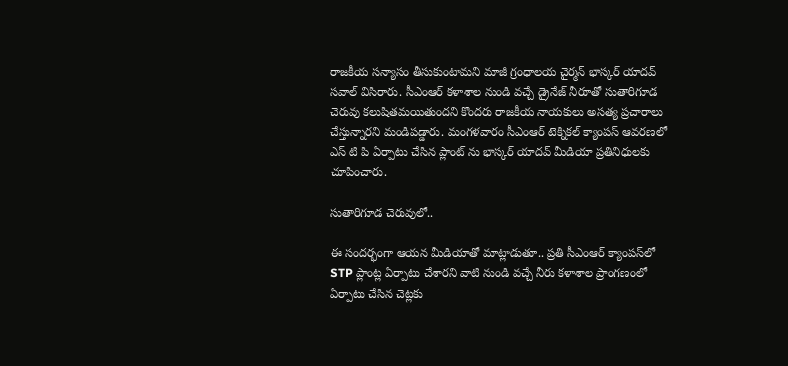రాజకీయ సన్యాసం తీసుకుంటామని మాజీ గ్రంధాలయ చైర్మన్ భాస్కర్ యాదవ్ సవాల్ విసిరారు. సీఎంఆర్ కళాశాల నుండి వచ్చే డ్రైనేజ్ నీరూతో సుతారిగూడ చెరువు కలుషితమయితుందని కొందరు రాజకీయ నాయకులు అసత్య ప్రచారాలు చేస్తున్నారని మండిపడ్డారు. మంగళవారం సీఎంఆర్ టెక్నికల్ క్యాంపస్ ఆవరణలో ఎస్ టి పి ఏర్పాటు చేసిన ప్లాంట్ ను భాస్కర్ యాదవ్ మీడియా ప్రతినిధులకు చూపించారు.

సుతారిగూడ చెరువులో..

ఈ సందర్భంగా ఆయన మీడియాతో మాట్లాడుతూ.. ప్రతి సీఎంఆర్ క్యాంపస్‌లో STP ప్లాంట్ల ఏర్పాటు చేశారని వాటి నుండి వచ్చే నీరు కళాశాల ప్రాంగణంలో ఏర్పాటు చేసిన చెట్లకు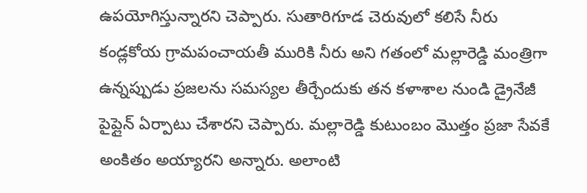ఉపయోగిస్తున్నారని చెప్పారు. సుతారిగూడ చెరువులో కలిసే నీరు కండ్లకోయ గ్రామపంచాయతీ మురికి నీరు అని గతంలో మల్లారెడ్డి మంత్రిగా ఉన్నప్పుడు ప్రజలను సమస్యల తీర్చేందుకు తన కళాశాల నుండి డ్రైనేజీ పైప్లైన్ ఏర్పాటు చేశారని చెప్పారు. మల్లారెడ్డి కుటుంబం మొత్తం ప్రజా సేవకే అంకితం అయ్యారని అన్నారు. అలాంటి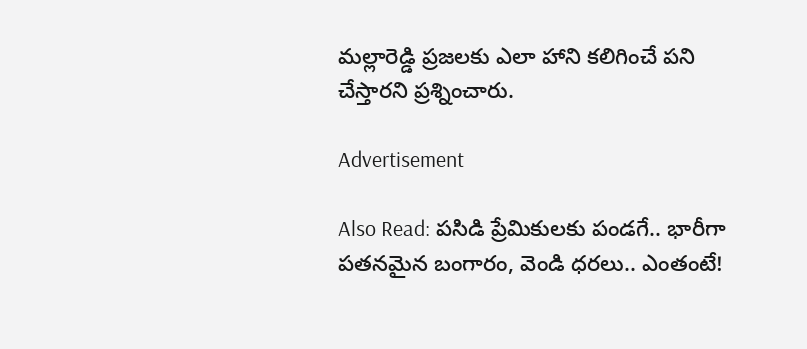మల్లారెడ్డి ప్రజలకు ఎలా హాని కలిగించే పని చేస్తారని ప్రశ్నించారు.

Advertisement

Also Read: పసిడి ప్రేమికులకు పండగే.. భారీగా పతనమైన బంగారం, వెండి ధరలు.. ఎంతంటే!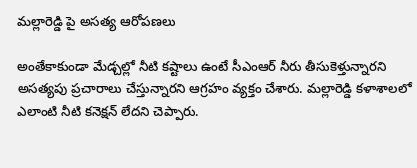మల్లారెడ్డి పై అసత్య ఆరోపణలు

అంతేకాకుండా మేడ్చల్లో నీటి కష్టాలు ఉంటే సీఎంఆర్ నీరు తీసుకెళ్తున్నారని అసత్యపు ప్రచారాలు చేస్తున్నారని ఆగ్రహం వ్యక్తం చేశారు. మల్లారెడ్డి కళాశాలలో ఎలాంటి నీటి కనెక్షన్ లేదని చెప్పారు.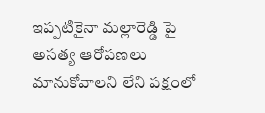ఇప్పటికైనా మల్లారెడ్డి పై అసత్య ఆరోపణలు మానుకోవాలని లేని పక్షంలో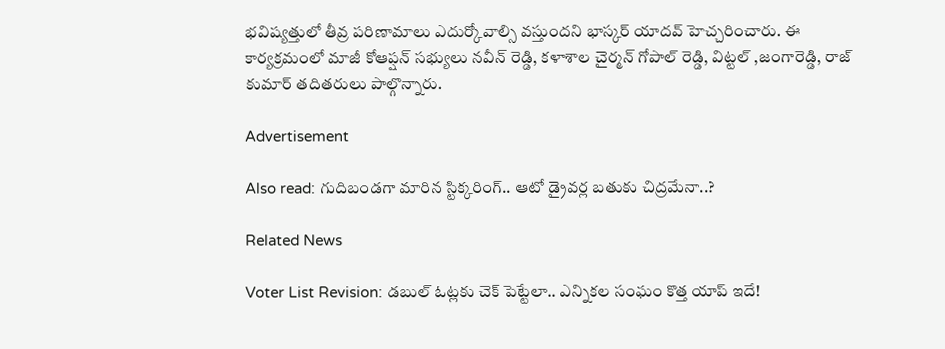భవిష్యత్తులో తీవ్ర పరిణామాలు ఎదుర్కోవాల్సి వస్తుందని భాస్కర్ యాదవ్ హెచ్చరించారు. ఈ కార్యక్రమంలో మాజీ కోఆప్షన్ సభ్యులు నవీన్ రెడ్డి, కళాశాల చైర్మన్ గోపాల్ రెడ్డి, విట్టల్ ,జంగారెడ్డి, రాజ్ కుమార్ తదితరులు పాల్గొన్నారు.

Advertisement

Also read: గుదిబండగా మారిన స్టిక్కరింగ్.. ఆటో డ్రైవర్ల బతుకు చిద్రమేనా..?

Related News

Voter List Revision: డబుల్ ఓట్లకు చెక్ పెట్టేలా.. ఎన్నికల సంఘం కొత్త యాప్ ఇదే!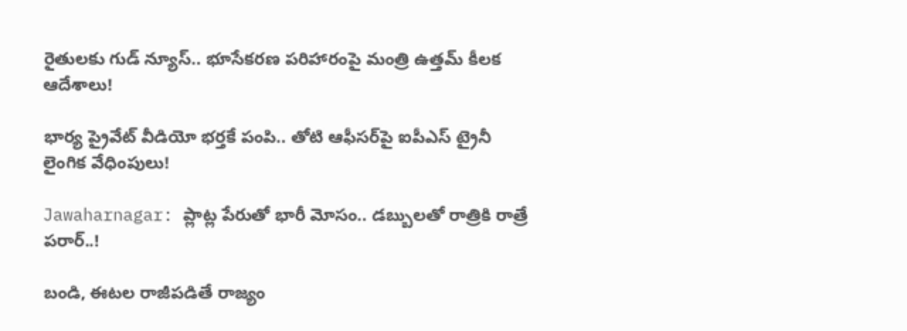రైతులకు గుడ్ న్యూస్.. భూసేకరణ పరిహారంపై మంత్రి ఉత్తమ్ కీలక ఆదేశాలు!

భార్య ప్రైవేట్ వీడియో భర్తకే పంపి.. తోటి ఆఫీసర్‌పై ఐపీఎస్ ట్రైనీ లైంగిక వేధింపులు!

Jawaharnagar: ప్లాట్ల పేరుతో భారీ మోసం.. డబ్బులతో రాత్రికి రాత్రే పరార్..!

బండి, ఈటల రాజీపడితే రాజ్యం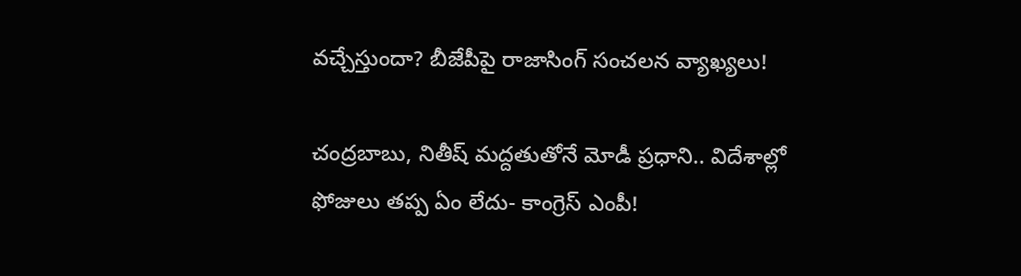వచ్చేస్తుందా? బీజేపీపై రాజాసింగ్ సంచలన వ్యాఖ్యలు!

చంద్రబాబు, నితీష్ మద్దతుతోనే మోడీ ప్రధాని.. విదేశాల్లో ఫోజులు తప్ప ఏం లేదు- కాంగ్రెస్ ఎంపీ!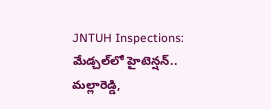JNTUH Inspections: మేడ్చల్‌లో హైటెన్షన్.. మల్లారెడ్డి,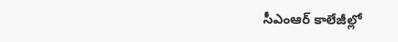సీఎంఆర్ కాలేజీల్లో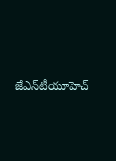జేఎన్‌టీయూహెచ్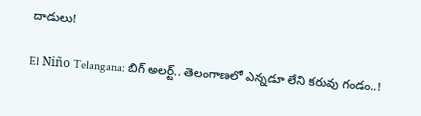దాడులు!

El Niño Telangana: బిగ్ అలర్ట్.. తెలంగాణలో ఎన్నడూ లేని కరువు గండం..!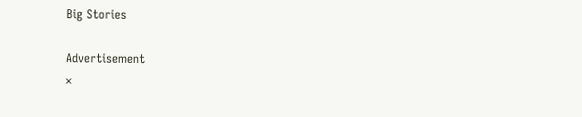Big Stories

Advertisement
×